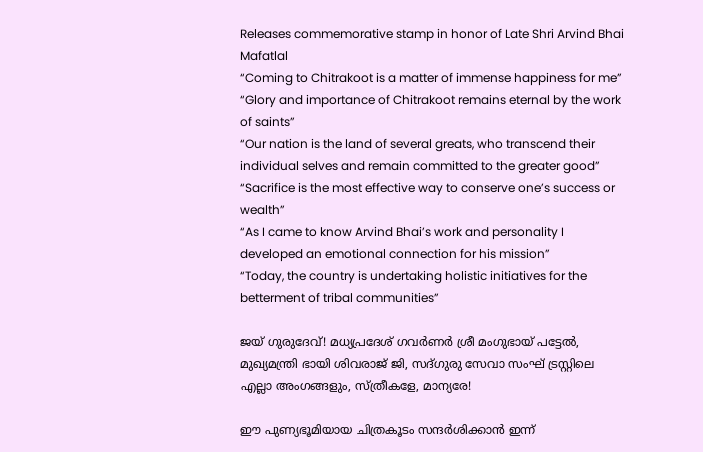Releases commemorative stamp in honor of Late Shri Arvind Bhai Mafatlal
“Coming to Chitrakoot is a matter of immense happiness for me”
“Glory and importance of Chitrakoot remains eternal by the work of saints”
“Our nation is the land of several greats, who transcend their individual selves and remain committed to the greater good”
“Sacrifice is the most effective way to conserve one’s success or wealth”
“As I came to know Arvind Bhai’s work and personality I developed an emotional connection for his mission”
“Today, the country is undertaking holistic initiatives for the betterment of tribal communities”

ജയ് ഗുരുദേവ്! മധ്യപ്രദേശ് ഗവർണർ ശ്രീ മംഗുഭായ് പട്ടേൽ, മുഖ്യമന്ത്രി ഭായി ശിവരാജ് ജി, സദ്ഗുരു സേവാ സംഘ് ട്രസ്റ്റിലെ എല്ലാ അംഗങ്ങളും, സ്ത്രീകളേ, മാന്യരേ!

ഈ പുണ്യഭൂമിയായ ചിത്രകൂടം സന്ദർശിക്കാൻ ഇന്ന്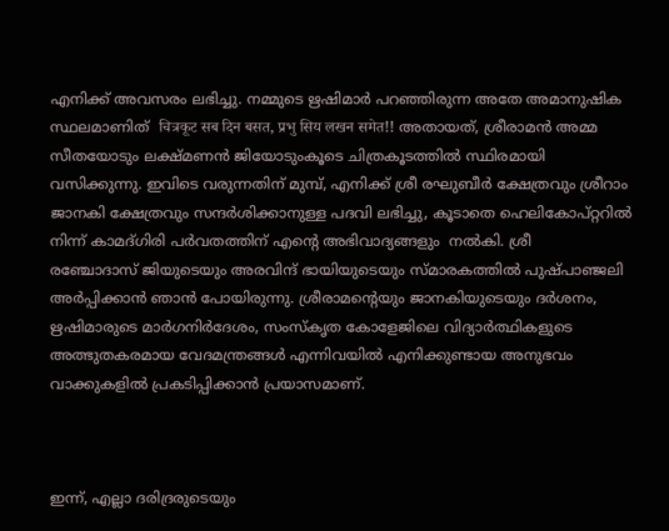എനിക്ക് അവസരം ലഭിച്ചു. നമ്മുടെ ഋഷിമാർ പറഞ്ഞിരുന്ന അതേ അമാനുഷിക സ്ഥലമാണിത്  चित्रकूट सब दिन बसत, प्रभु सिय लखन समेत!! അതായത്, ശ്രീരാമൻ അമ്മ സീതയോടും ലക്ഷ്മണൻ ജിയോടുംകൂടെ ചിത്രകൂടത്തിൽ സ്ഥിരമായി വസിക്കുന്നു. ഇവിടെ വരുന്നതിന് മുമ്പ്, എനിക്ക് ശ്രീ രഘുബീർ ക്ഷേത്രവും ശ്രീറാം ജാനകി ക്ഷേത്രവും സന്ദർശിക്കാനുള്ള പദവി ലഭിച്ചു, കൂടാതെ ഹെലികോപ്റ്ററിൽ നിന്ന് കാമദ്ഗിരി പർവതത്തിന് എന്റെ അഭിവാദ്യങ്ങളും  നൽകി. ശ്രീ
രഞ്ചോദാസ് ജിയുടെയും അരവിന്ദ് ഭായിയുടെയും സ്മാരകത്തിൽ പുഷ്പാഞ്ജലി അർപ്പിക്കാൻ ഞാൻ പോയിരുന്നു. ശ്രീരാമന്റെയും ജാനകിയുടെയും ദർശനം, ഋഷിമാരുടെ മാർഗനിർദേശം, സംസ്‌കൃത കോളേജിലെ വിദ്യാർത്ഥികളുടെ അത്ഭുതകരമായ വേദമന്ത്രങ്ങൾ എന്നിവയിൽ എനിക്കുണ്ടായ അനുഭവം വാക്കുകളിൽ പ്രകടിപ്പിക്കാൻ പ്രയാസമാണ്.



ഇന്ന്, എല്ലാ ദരിദ്രരുടെയും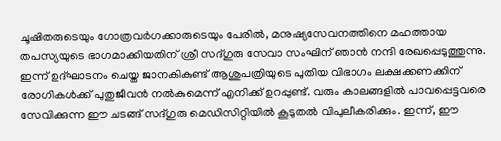ചൂഷിതരുടെയും ഗോത്രവർഗക്കാരുടെയും പേരിൽ, മനുഷ്യസേവനത്തിനെ മഹത്തായ തപസ്യയുടെ ഭാഗമാക്കിയതിന് ശ്രീ സദ്ഗുരു സേവാ സംഘിന് ഞാൻ നന്ദി രേഖപ്പെടുത്തുന്നു. ഇന്ന് ഉദ്ഘാടനം ചെയ്ത ജാനകികുണ്ട് ആശുപത്രിയുടെ പുതിയ വിഭാഗം ലക്ഷക്കണക്കിന് രോഗികൾക്ക് പുതുജീവൻ നൽകുമെന്ന് എനിക്ക് ഉറപ്പുണ്ട്. വരും കാലങ്ങളിൽ പാവപ്പെട്ടവരെ  സേവിക്കുന്ന ഈ ചടങ്ങ് സദ്ഗുരു മെഡിസിറ്റിയിൽ കൂടുതൽ വിപുലീകരിക്കും. ഇന്ന്, ഈ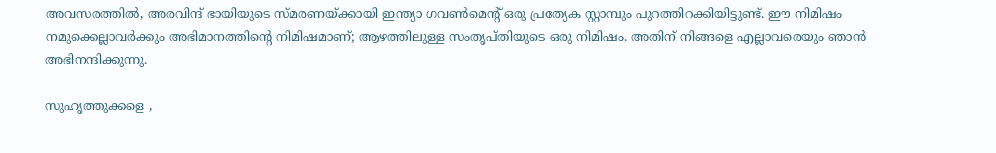അവസരത്തിൽ, അരവിന്ദ് ഭായിയുടെ സ്മരണയ്ക്കായി ഇന്ത്യാ ഗവൺമെന്റ് ഒരു പ്രത്യേക സ്റ്റാമ്പും പുറത്തിറക്കിയിട്ടുണ്ട്. ഈ നിമിഷം നമുക്കെല്ലാവർക്കും അഭിമാനത്തിന്റെ നിമിഷമാണ്; ആഴത്തിലുള്ള സംതൃപ്തിയുടെ ഒരു നിമിഷം. അതിന് നിങ്ങളെ എല്ലാവരെയും ഞാൻ അഭിനന്ദിക്കുന്നു.

സുഹൃത്തുക്കളെ ,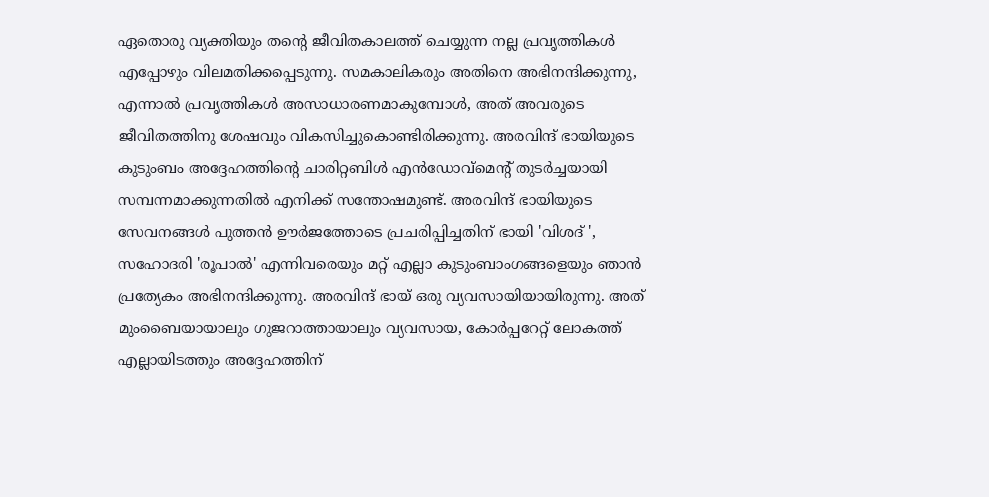ഏതൊരു വ്യക്തിയും തന്റെ ജീവിതകാലത്ത് ചെയ്യുന്ന നല്ല പ്രവൃത്തികൾ എപ്പോഴും വിലമതിക്കപ്പെടുന്നു. സമകാലികരും അതിനെ അഭിനന്ദിക്കുന്നു, എന്നാൽ പ്രവൃത്തികൾ അസാധാരണമാകുമ്പോൾ, അത് അവരുടെ ജീവിതത്തിനു ശേഷവും വികസിച്ചുകൊണ്ടിരിക്കുന്നു. അരവിന്ദ് ഭായിയുടെ കുടുംബം അദ്ദേഹത്തിന്റെ ചാരിറ്റബിൾ എൻഡോവ്മെന്റ് തുടർച്ചയായി സമ്പന്നമാക്കുന്നതിൽ എനിക്ക് സന്തോഷമുണ്ട്. അരവിന്ദ് ഭായിയുടെ സേവനങ്ങൾ പുത്തൻ ഊർജത്തോടെ പ്രചരിപ്പിച്ചതിന് ഭായി 'വിശദ് ', സഹോദരി 'രൂപാൽ' എന്നിവരെയും മറ്റ് എല്ലാ കുടുംബാംഗങ്ങളെയും ഞാൻ പ്രത്യേകം അഭിനന്ദിക്കുന്നു. അരവിന്ദ് ഭായ് ഒരു വ്യവസായിയായിരുന്നു. അത് മുംബൈയായാലും ഗുജറാത്തായാലും വ്യവസായ, കോർപ്പറേറ്റ് ലോകത്ത് എല്ലായിടത്തും അദ്ദേഹത്തിന്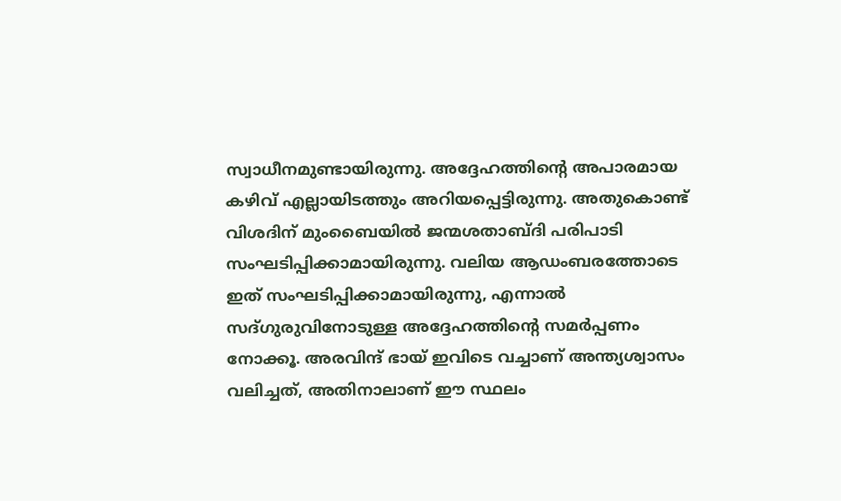സ്വാധീനമുണ്ടായിരുന്നു. അദ്ദേഹത്തിന്റെ അപാരമായ കഴിവ് എല്ലായിടത്തും അറിയപ്പെട്ടിരുന്നു. അതുകൊണ്ട് വിശദിന് മുംബൈയിൽ ജന്മശതാബ്ദി പരിപാടി സംഘടിപ്പിക്കാമായിരുന്നു. വലിയ ആഡംബരത്തോടെ ഇത് സംഘടിപ്പിക്കാമായിരുന്നു, എന്നാൽ സദ്ഗുരുവിനോടുള്ള അദ്ദേഹത്തിന്റെ സമർപ്പണം നോക്കൂ. അരവിന്ദ് ഭായ് ഇവിടെ വച്ചാണ് അന്ത്യശ്വാസം വലിച്ചത്, അതിനാലാണ് ഈ സ്ഥലം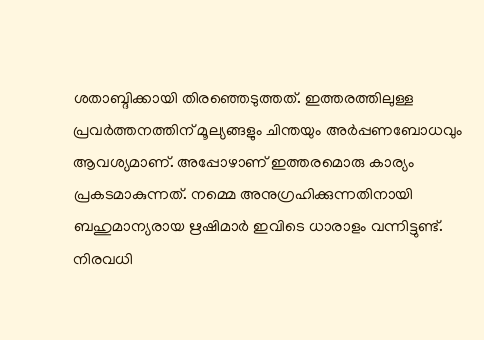ശതാബ്ദിക്കായി തിരഞ്ഞെടുത്തത്. ഇത്തരത്തിലുള്ള പ്രവർത്തനത്തിന് മൂല്യങ്ങളും ചിന്തയും അർപ്പണബോധവും ആവശ്യമാണ്. അപ്പോഴാണ് ഇത്തരമൊരു കാര്യം പ്രകടമാകുന്നത്. നമ്മെ അനുഗ്രഹിക്കുന്നതിനായി ബഹുമാന്യരായ ഋഷിമാർ ഇവിടെ ധാരാളം വന്നിട്ടുണ്ട്. നിരവധി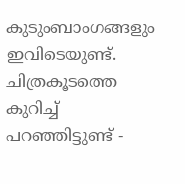കുടുംബാംഗങ്ങളും ഇവിടെയുണ്ട്. ചിത്രകൂടത്തെ കുറിച്ച് പറഞ്ഞിട്ടുണ്ട് -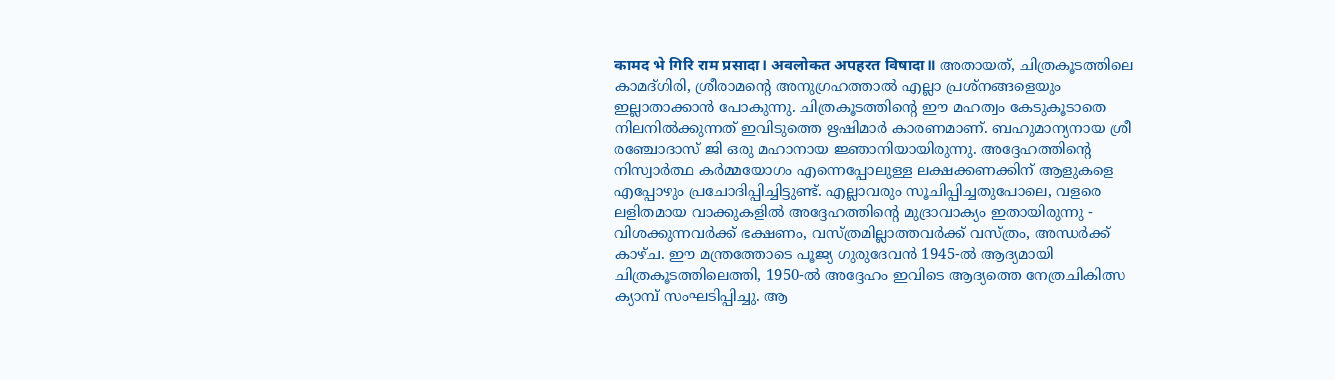कामद भे गिरि राम प्रसादा। अवलोकत अपहरत विषादा॥ അതായത്, ചിത്രകൂടത്തിലെ കാമദ്ഗിരി, ശ്രീരാമന്റെ അനുഗ്രഹത്താൽ എല്ലാ പ്രശ്‌നങ്ങളെയും  ഇല്ലാതാക്കാൻ പോകുന്നു. ചിത്രകൂടത്തിന്റെ ഈ മഹത്വം കേടുകൂടാതെ നിലനിൽക്കുന്നത് ഇവിടുത്തെ ഋഷിമാർ കാരണമാണ്. ബഹുമാന്യനായ ശ്രീ രഞ്ചോദാസ് ജി ഒരു മഹാനായ ജ്ഞാനിയായിരുന്നു. അദ്ദേഹത്തിന്റെ നിസ്വാർത്ഥ കർമ്മയോഗം എന്നെപ്പോലുള്ള ലക്ഷക്കണക്കിന് ആളുകളെ എപ്പോഴും പ്രചോദിപ്പിച്ചിട്ടുണ്ട്. എല്ലാവരും സൂചിപ്പിച്ചതുപോലെ, വളരെ ലളിതമായ വാക്കുകളിൽ അദ്ദേഹത്തിന്റെ മുദ്രാവാക്യം ഇതായിരുന്നു - വിശക്കുന്നവർക്ക് ഭക്ഷണം, വസ്ത്രമില്ലാത്തവർക്ക് വസ്ത്രം, അന്ധർക്ക് കാഴ്ച. ഈ മന്ത്രത്തോടെ പൂജ്യ ഗുരുദേവൻ 1945-ൽ ആദ്യമായി ചിത്രകൂടത്തിലെത്തി, 1950-ൽ അദ്ദേഹം ഇവിടെ ആദ്യത്തെ നേത്രചികിത്സ ക്യാമ്പ് സംഘടിപ്പിച്ചു. ആ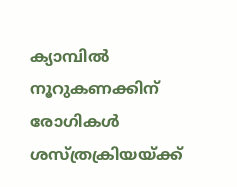ക്യാമ്പിൽ നൂറുകണക്കിന് രോഗികൾ ശസ്ത്രക്രിയയ്ക്ക്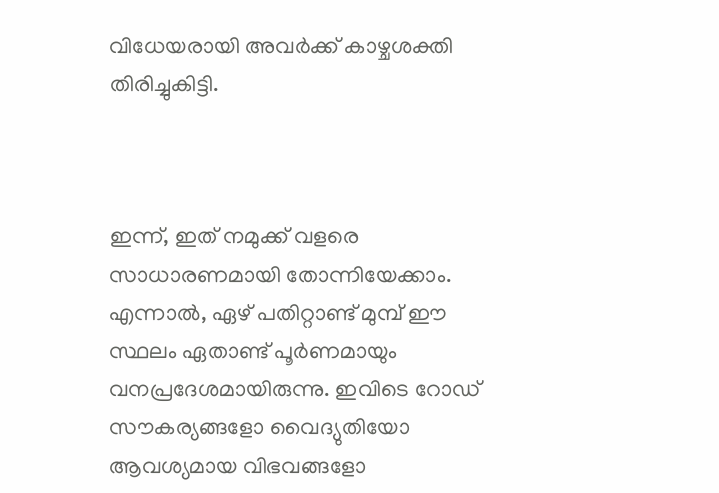വിധേയരായി അവർക്ക് കാഴ്ചശക്തി തിരിച്ചുകിട്ടി.



ഇന്ന്, ഇത് നമുക്ക് വളരെ സാധാരണമായി തോന്നിയേക്കാം. എന്നാൽ, ഏഴ് പതിറ്റാണ്ട് മുമ്പ് ഈ സ്ഥലം ഏതാണ്ട് പൂർണമായും വനപ്രദേശമായിരുന്നു. ഇവിടെ റോഡ് സൗകര്യങ്ങളോ വൈദ്യുതിയോ ആവശ്യമായ വിഭവങ്ങളോ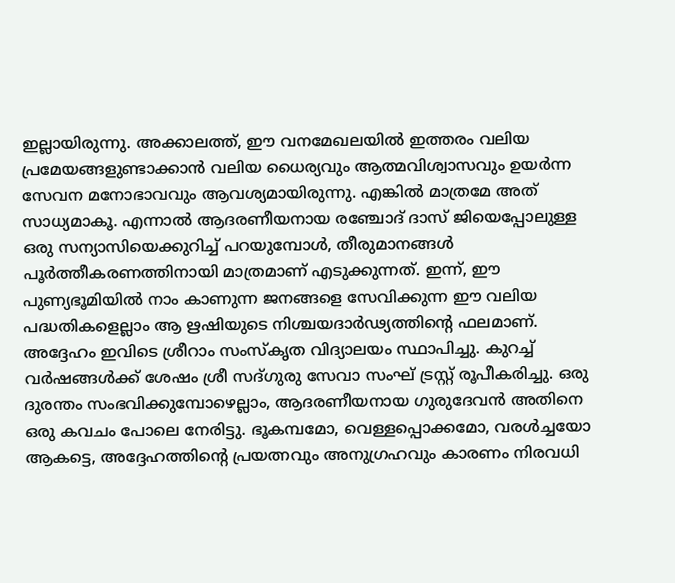ഇല്ലായിരുന്നു. അക്കാലത്ത്, ഈ വനമേഖലയിൽ ഇത്തരം വലിയ പ്രമേയങ്ങളുണ്ടാക്കാൻ വലിയ ധൈര്യവും ആത്മവിശ്വാസവും ഉയർന്ന സേവന മനോഭാവവും ആവശ്യമായിരുന്നു. എങ്കിൽ മാത്രമേ അത് സാധ്യമാകൂ. എന്നാൽ ആദരണീയനായ രഞ്ചോദ് ദാസ് ജിയെപ്പോലുള്ള ഒരു സന്യാസിയെക്കുറിച്ച് പറയുമ്പോൾ, തീരുമാനങ്ങൾ പൂർത്തീകരണത്തിനായി മാത്രമാണ് എടുക്കുന്നത്. ഇന്ന്, ഈ പുണ്യഭൂമിയിൽ നാം കാണുന്ന ജനങ്ങളെ സേവിക്കുന്ന ഈ വലിയ പദ്ധതികളെല്ലാം ആ ഋഷിയുടെ നിശ്ചയദാർഢ്യത്തിന്റെ ഫലമാണ്. അദ്ദേഹം ഇവിടെ ശ്രീറാം സംസ്‌കൃത വിദ്യാലയം സ്ഥാപിച്ചു. കുറച്ച് വർഷങ്ങൾക്ക് ശേഷം ശ്രീ സദ്ഗുരു സേവാ സംഘ് ട്രസ്റ്റ് രൂപീകരിച്ചു. ഒരു ദുരന്തം സംഭവിക്കുമ്പോഴെല്ലാം, ആദരണീയനായ ഗുരുദേവൻ അതിനെ ഒരു കവചം പോലെ നേരിട്ടു. ഭൂകമ്പമോ, വെള്ളപ്പൊക്കമോ, വരൾച്ചയോ ആകട്ടെ, അദ്ദേഹത്തിന്റെ പ്രയത്നവും അനുഗ്രഹവും കാരണം നിരവധി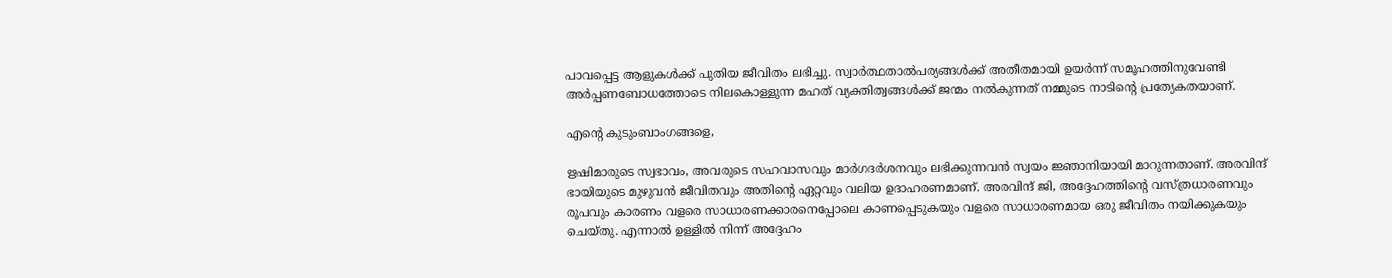പാവപ്പെട്ട ആളുകൾക്ക് പുതിയ ജീവിതം ലഭിച്ചു. സ്വാർത്ഥതാൽപര്യങ്ങൾക്ക് അതീതമായി ഉയർന്ന് സമൂഹത്തിനുവേണ്ടി അർപ്പണബോധത്തോടെ നിലകൊള്ളുന്ന മഹത് വ്യക്തിത്വങ്ങൾക്ക് ജന്മം നൽകുന്നത് നമ്മുടെ നാടിന്റെ പ്രത്യേകതയാണ്.

എന്റെ കുടുംബാംഗങ്ങളെ,

ഋഷിമാരുടെ സ്വഭാവം, അവരുടെ സഹവാസവും മാർഗദർശനവും ലഭിക്കുന്നവൻ സ്വയം ജ്ഞാനിയായി മാറുന്നതാണ്. അരവിന്ദ് ഭായിയുടെ മുഴുവൻ ജീവിതവും അതിന്റെ ഏറ്റവും വലിയ ഉദാഹരണമാണ്. അരവിന്ദ് ജി, അദ്ദേഹത്തിന്റെ വസ്ത്രധാരണവും രൂപവും കാരണം വളരെ സാധാരണക്കാരനെപ്പോലെ കാണപ്പെടുകയും വളരെ സാധാരണമായ ഒരു ജീവിതം നയിക്കുകയും ചെയ്തു. എന്നാൽ ഉള്ളിൽ നിന്ന് അദ്ദേഹം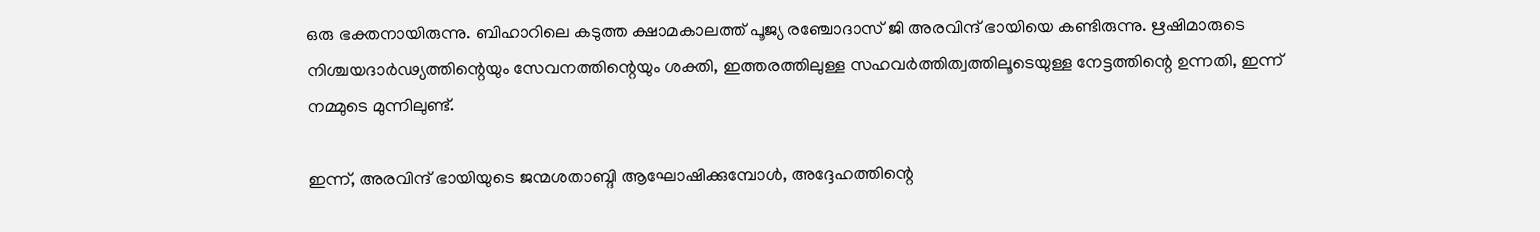ഒരു ഭക്തനായിരുന്നു. ബിഹാറിലെ കടുത്ത ക്ഷാമകാലത്ത് പൂജ്യ രഞ്ചോദാസ് ജി അരവിന്ദ് ഭായിയെ കണ്ടിരുന്നു. ഋഷിമാരുടെ നിശ്ചയദാർഢ്യത്തിന്റെയും സേവനത്തിന്റെയും ശക്തി, ഇത്തരത്തിലുള്ള സഹവർത്തിത്വത്തിലൂടെയുള്ള നേട്ടത്തിന്റെ ഉന്നതി, ഇന്ന് നമ്മുടെ മുന്നിലുണ്ട്.

ഇന്ന്, അരവിന്ദ് ഭായിയുടെ ജന്മശതാബ്ദി ആഘോഷിക്കുമ്പോൾ, അദ്ദേഹത്തിന്റെ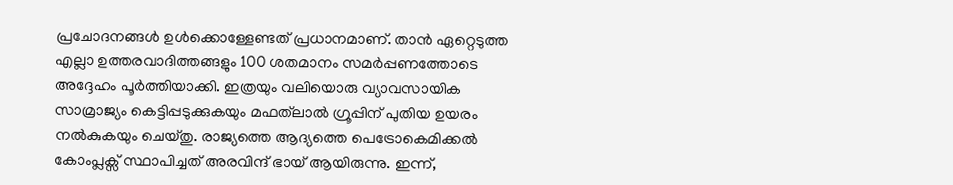പ്രചോദനങ്ങൾ ഉൾക്കൊള്ളേണ്ടത് പ്രധാനമാണ്. താൻ ഏറ്റെടുത്ത എല്ലാ ഉത്തരവാദിത്തങ്ങളും 100 ശതമാനം സമർപ്പണത്തോടെ അദ്ദേഹം പൂർത്തിയാക്കി. ഇത്രയും വലിയൊരു വ്യാവസായിക സാമ്രാജ്യം കെട്ടിപ്പടുക്കുകയും മഫത്‌ലാൽ ഗ്രൂപ്പിന് പുതിയ ഉയരം നൽകുകയും ചെയ്തു. രാജ്യത്തെ ആദ്യത്തെ പെട്രോകെമിക്കൽ കോംപ്ലക്സ് സ്ഥാപിച്ചത് അരവിന്ദ് ഭായ് ആയിരുന്നു. ഇന്ന്,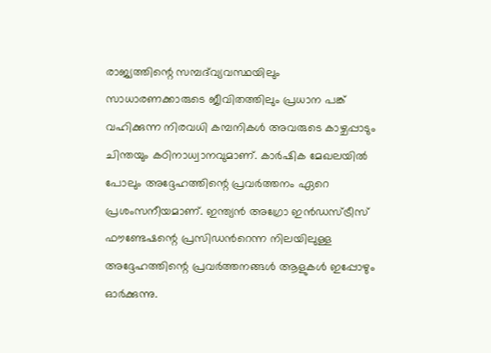രാജ്യത്തിന്റെ സമ്പദ്‌വ്യവസ്ഥയിലും സാധാരണക്കാരുടെ ജീവിതത്തിലും പ്രധാന പങ്ക് വഹിക്കുന്ന നിരവധി കമ്പനികൾ അവരുടെ കാഴ്ചപ്പാടും ചിന്തയും കഠിനാധ്വാനവുമാണ്. കാർഷിക മേഖലയിൽ പോലും അദ്ദേഹത്തിന്റെ പ്രവർത്തനം ഏറെ പ്രശംസനീയമാണ്. ഇന്ത്യൻ അഗ്രോ ഇൻഡസ്ട്രീസ് ഫൗണ്ടേഷന്റെ പ്രസിഡൻറെന്ന നിലയിലുള്ള അദ്ദേഹത്തിന്റെ പ്രവർത്തനങ്ങൾ ആളുകൾ ഇപ്പോഴും ഓർക്കുന്നു.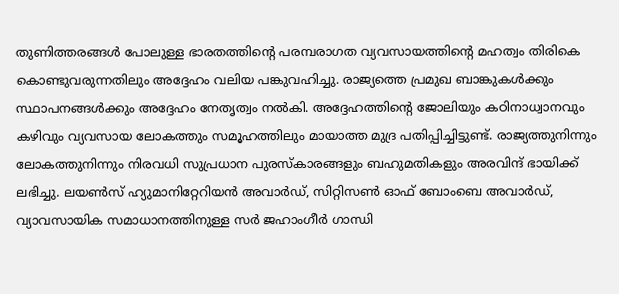തുണിത്തരങ്ങൾ പോലുള്ള ഭാരതത്തിന്റെ പരമ്പരാഗത വ്യവസായത്തിന്റെ മഹത്വം തിരികെ കൊണ്ടുവരുന്നതിലും അദ്ദേഹം വലിയ പങ്കുവഹിച്ചു. രാജ്യത്തെ പ്രമുഖ ബാങ്കുകൾക്കും സ്ഥാപനങ്ങൾക്കും അദ്ദേഹം നേതൃത്വം നൽകി. അദ്ദേഹത്തിന്റെ ജോലിയും കഠിനാധ്വാനവും കഴിവും വ്യവസായ ലോകത്തും സമൂഹത്തിലും മായാത്ത മുദ്ര പതിപ്പിച്ചിട്ടുണ്ട്. രാജ്യത്തുനിന്നും ലോകത്തുനിന്നും നിരവധി സുപ്രധാന പുരസ്കാരങ്ങളും ബഹുമതികളും അരവിന്ദ് ഭായിക്ക് ലഭിച്ചു. ലയൺസ് ഹ്യുമാനിറ്റേറിയൻ അവാർഡ്, സിറ്റിസൺ ഓഫ് ബോംബെ അവാർഡ്, വ്യാവസായിക സമാധാനത്തിനുള്ള സർ ജഹാംഗീർ ഗാന്ധി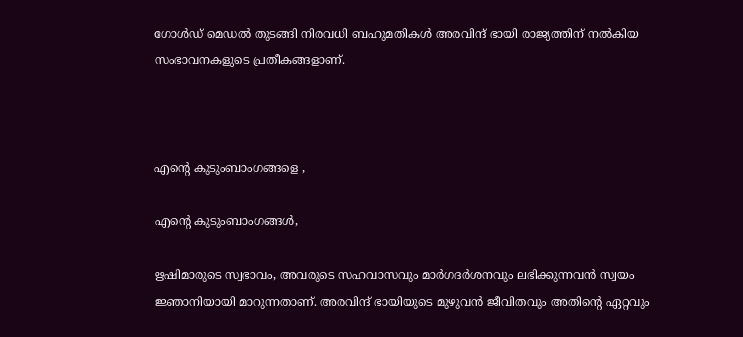ഗോൾഡ് മെഡൽ തുടങ്ങി നിരവധി ബഹുമതികൾ അരവിന്ദ് ഭായി രാജ്യത്തിന് നൽകിയ സംഭാവനകളുടെ പ്രതീകങ്ങളാണ്.



എന്റെ കുടുംബാംഗങ്ങളെ ,

എന്റെ കുടുംബാംഗങ്ങൾ,

ഋഷിമാരുടെ സ്വഭാവം, അവരുടെ സഹവാസവും മാർഗദർശനവും ലഭിക്കുന്നവൻ സ്വയം ജ്ഞാനിയായി മാറുന്നതാണ്. അരവിന്ദ് ഭായിയുടെ മുഴുവൻ ജീവിതവും അതിന്റെ ഏറ്റവും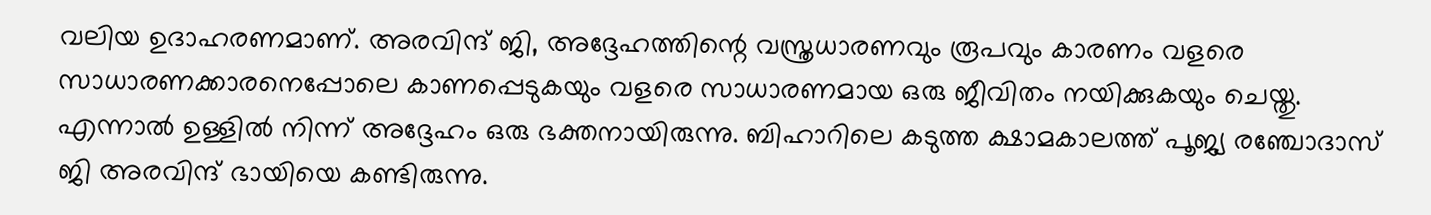വലിയ ഉദാഹരണമാണ്. അരവിന്ദ് ജി, അദ്ദേഹത്തിന്റെ വസ്ത്രധാരണവും രൂപവും കാരണം വളരെ സാധാരണക്കാരനെപ്പോലെ കാണപ്പെടുകയും വളരെ സാധാരണമായ ഒരു ജീവിതം നയിക്കുകയും ചെയ്തു. എന്നാൽ ഉള്ളിൽ നിന്ന് അദ്ദേഹം ഒരു ഭക്തനായിരുന്നു. ബിഹാറിലെ കടുത്ത ക്ഷാമകാലത്ത് പൂജ്യ രഞ്ചോദാസ് ജി അരവിന്ദ് ഭായിയെ കണ്ടിരുന്നു.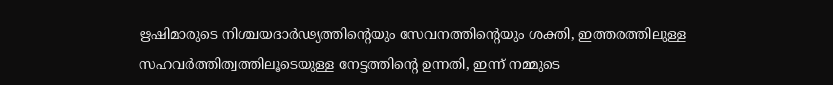ഋഷിമാരുടെ നിശ്ചയദാർഢ്യത്തിന്റെയും സേവനത്തിന്റെയും ശക്തി, ഇത്തരത്തിലുള്ള സഹവർത്തിത്വത്തിലൂടെയുള്ള നേട്ടത്തിന്റെ ഉന്നതി, ഇന്ന് നമ്മുടെ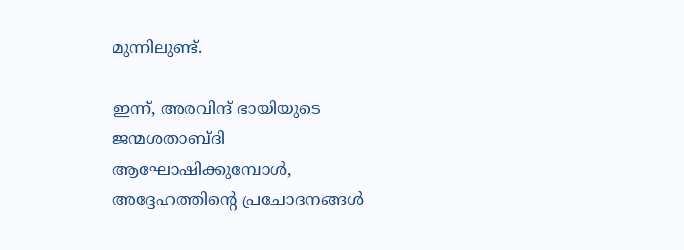മുന്നിലുണ്ട്.

ഇന്ന്, അരവിന്ദ് ഭായിയുടെ ജന്മശതാബ്ദി ആഘോഷിക്കുമ്പോൾ, അദ്ദേഹത്തിന്റെ പ്രചോദനങ്ങൾ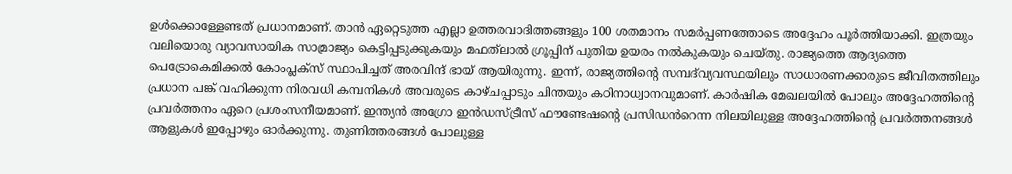ഉൾക്കൊള്ളേണ്ടത് പ്രധാനമാണ്. താൻ ഏറ്റെടുത്ത എല്ലാ ഉത്തരവാദിത്തങ്ങളും 100 ശതമാനം സമർപ്പണത്തോടെ അദ്ദേഹം പൂർത്തിയാക്കി. ഇത്രയും വലിയൊരു വ്യാവസായിക സാമ്രാജ്യം കെട്ടിപ്പടുക്കുകയും മഫത്‌ലാൽ ഗ്രൂപ്പിന് പുതിയ ഉയരം നൽകുകയും ചെയ്തു. രാജ്യത്തെ ആദ്യത്തെ പെട്രോകെമിക്കൽ കോംപ്ലക്സ് സ്ഥാപിച്ചത് അരവിന്ദ് ഭായ് ആയിരുന്നു. ഇന്ന്, രാജ്യത്തിന്റെ സമ്പദ്‌വ്യവസ്ഥയിലും സാധാരണക്കാരുടെ ജീവിതത്തിലും പ്രധാന പങ്ക് വഹിക്കുന്ന നിരവധി കമ്പനികൾ അവരുടെ കാഴ്ചപ്പാടും ചിന്തയും കഠിനാധ്വാനവുമാണ്. കാർഷിക മേഖലയിൽ പോലും അദ്ദേഹത്തിന്റെ പ്രവർത്തനം ഏറെ പ്രശംസനീയമാണ്. ഇന്ത്യൻ അഗ്രോ ഇൻഡസ്ട്രീസ് ഫൗണ്ടേഷന്റെ പ്രസിഡൻറെന്ന നിലയിലുള്ള അദ്ദേഹത്തിന്റെ പ്രവർത്തനങ്ങൾ ആളുകൾ ഇപ്പോഴും ഓർക്കുന്നു. തുണിത്തരങ്ങൾ പോലുള്ള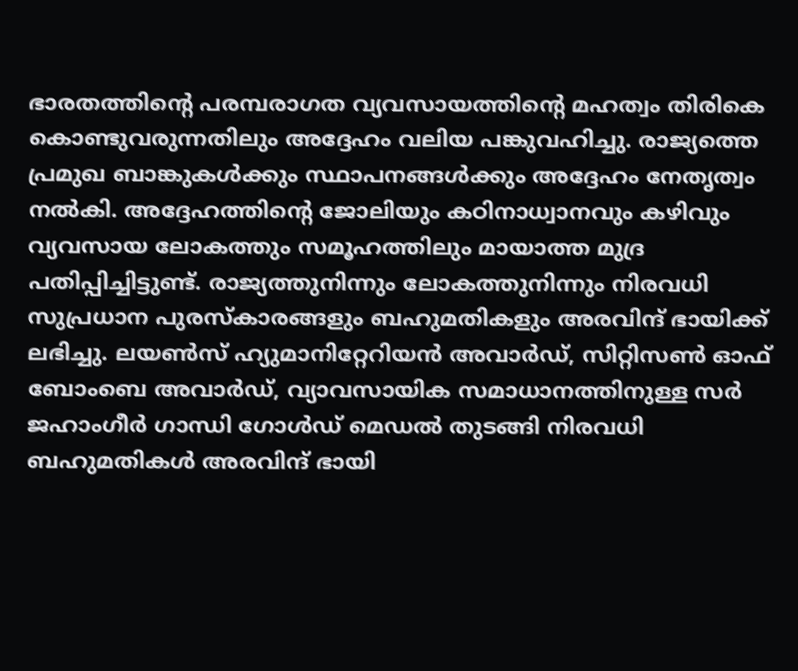ഭാരതത്തിന്റെ പരമ്പരാഗത വ്യവസായത്തിന്റെ മഹത്വം തിരികെ കൊണ്ടുവരുന്നതിലും അദ്ദേഹം വലിയ പങ്കുവഹിച്ചു. രാജ്യത്തെ പ്രമുഖ ബാങ്കുകൾക്കും സ്ഥാപനങ്ങൾക്കും അദ്ദേഹം നേതൃത്വം നൽകി. അദ്ദേഹത്തിന്റെ ജോലിയും കഠിനാധ്വാനവും കഴിവും വ്യവസായ ലോകത്തും സമൂഹത്തിലും മായാത്ത മുദ്ര പതിപ്പിച്ചിട്ടുണ്ട്. രാജ്യത്തുനിന്നും ലോകത്തുനിന്നും നിരവധി സുപ്രധാന പുരസ്കാരങ്ങളും ബഹുമതികളും അരവിന്ദ് ഭായിക്ക് ലഭിച്ചു. ലയൺസ് ഹ്യുമാനിറ്റേറിയൻ അവാർഡ്, സിറ്റിസൺ ഓഫ് ബോംബെ അവാർഡ്, വ്യാവസായിക സമാധാനത്തിനുള്ള സർ ജഹാംഗീർ ഗാന്ധി ഗോൾഡ് മെഡൽ തുടങ്ങി നിരവധി ബഹുമതികൾ അരവിന്ദ് ഭായി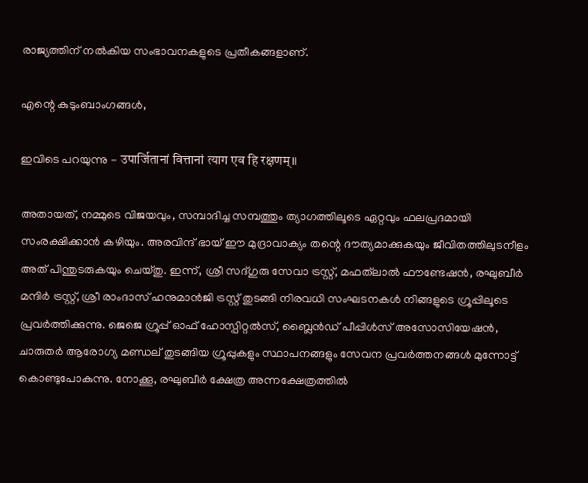രാജ്യത്തിന് നൽകിയ സംഭാവനകളുടെ പ്രതീകങ്ങളാണ്.

എന്റെ കുടുംബാംഗങ്ങൾ,

ഇവിടെ പറയുന്നു - उपार्जितानां वित्तानां त्याग एव हि रक्षणम्॥

അതായത്, നമ്മുടെ വിജയവും, സമ്പാദിച്ച സമ്പത്തും ത്യാഗത്തിലൂടെ ഏറ്റവും ഫലപ്രദമായി സംരക്ഷിക്കാൻ കഴിയും. അരവിന്ദ് ഭായ് ഈ മുദ്രാവാക്യം തന്റെ ദൗത്യമാക്കുകയും ജീവിതത്തിലുടനീളം അത് പിന്തുടരുകയും ചെയ്തു. ഇന്ന്, ശ്രീ സദ്ഗുരു സേവാ ട്രസ്റ്റ്, മഫത്‌ലാൽ ഫൗണ്ടേഷൻ, രഘുബീർ മന്ദിർ ട്രസ്റ്റ്, ശ്രീ രാംദാസ് ഹനുമാൻജി ട്രസ്റ്റ് തുടങ്ങി നിരവധി സംഘടനകൾ നിങ്ങളുടെ ഗ്രൂപ്പിലൂടെ പ്രവർത്തിക്കുന്നു. ജെജെ ഗ്രൂപ്പ് ഓഫ് ഹോസ്പിറ്റൽസ്, ബ്ലൈൻഡ് പീപ്പിൾസ് അസോസിയേഷൻ, ചാരുതർ ആരോഗ്യ മണ്ഡല് തുടങ്ങിയ ഗ്രൂപ്പുകളും സ്ഥാപനങ്ങളും സേവന പ്രവർത്തനങ്ങൾ മുന്നോട്ട് കൊണ്ടുപോകുന്നു. നോക്കൂ, രഘുബീർ ക്ഷേത്ര അന്നക്ഷേത്രത്തിൽ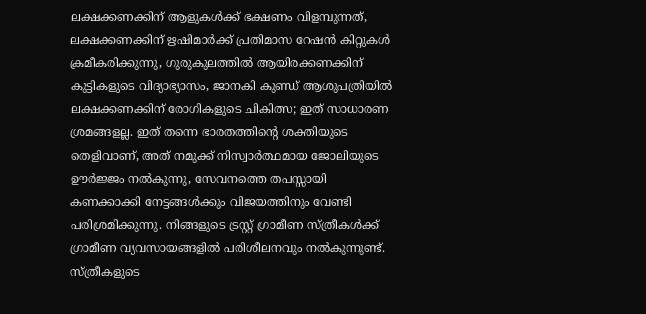ലക്ഷക്കണക്കിന് ആളുകൾക്ക് ഭക്ഷണം വിളമ്പുന്നത്, ലക്ഷക്കണക്കിന് ഋഷിമാർക്ക് പ്രതിമാസ റേഷൻ കിറ്റുകൾ ക്രമീകരിക്കുന്നു, ഗുരുകുലത്തിൽ ആയിരക്കണക്കിന് കുട്ടികളുടെ വിദ്യാഭ്യാസം, ജാനകി കുണ്ഡ് ആശുപത്രിയിൽ ലക്ഷക്കണക്കിന് രോഗികളുടെ ചികിത്സ; ഇത് സാധാരണ ശ്രമങ്ങളല്ല. ഇത് തന്നെ ഭാരതത്തിന്റെ ശക്തിയുടെ തെളിവാണ്, അത് നമുക്ക് നിസ്വാർത്ഥമായ ജോലിയുടെ ഊർജ്ജം നൽകുന്നു, സേവനത്തെ തപസ്സായി കണക്കാക്കി നേട്ടങ്ങൾക്കും വിജയത്തിനും വേണ്ടി പരിശ്രമിക്കുന്നു. നിങ്ങളുടെ ട്രസ്റ്റ് ഗ്രാമീണ സ്ത്രീകൾക്ക് ഗ്രാമീണ വ്യവസായങ്ങളിൽ പരിശീലനവും നൽകുന്നുണ്ട്. സ്ത്രീകളുടെ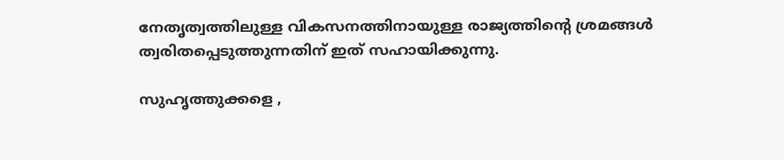നേതൃത്വത്തിലുള്ള വികസനത്തിനായുള്ള രാജ്യത്തിന്റെ ശ്രമങ്ങൾ ത്വരിതപ്പെടുത്തുന്നതിന് ഇത് സഹായിക്കുന്നു.

സുഹൃത്തുക്കളെ ,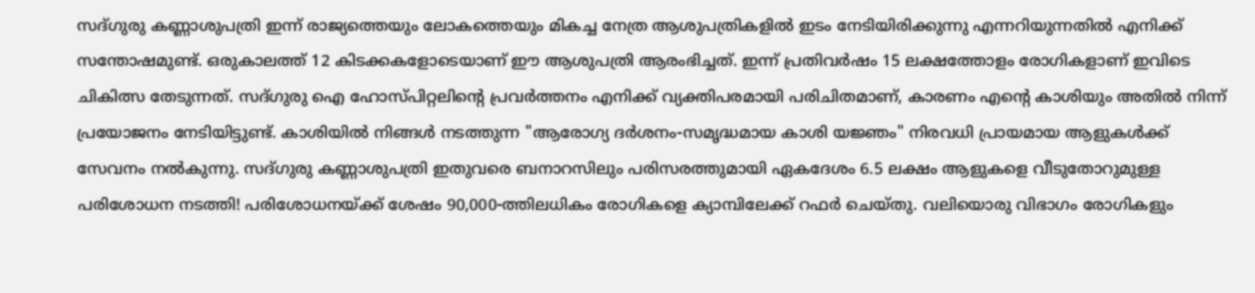സദ്ഗുരു കണ്ണാശുപത്രി ഇന്ന് രാജ്യത്തെയും ലോകത്തെയും മികച്ച നേത്ര ആശുപത്രികളിൽ ഇടം നേടിയിരിക്കുന്നു എന്നറിയുന്നതിൽ എനിക്ക് സന്തോഷമുണ്ട്. ഒരുകാലത്ത് 12 കിടക്കകളോടെയാണ് ഈ ആശുപത്രി ആരംഭിച്ചത്. ഇന്ന് പ്രതിവർഷം 15 ലക്ഷത്തോളം രോഗികളാണ് ഇവിടെ ചികിത്സ തേടുന്നത്. സദ്ഗുരു ഐ ഹോസ്പിറ്റലിന്റെ പ്രവർത്തനം എനിക്ക് വ്യക്തിപരമായി പരിചിതമാണ്, കാരണം എന്റെ കാശിയും അതിൽ നിന്ന് പ്രയോജനം നേടിയിട്ടുണ്ട്. കാശിയിൽ നിങ്ങൾ നടത്തുന്ന "ആരോഗ്യ ദർശനം-സമൃദ്ധമായ കാശി യജ്ഞം" നിരവധി പ്രായമായ ആളുകൾക്ക് സേവനം നൽകുന്നു. സദ്ഗുരു കണ്ണാശുപത്രി ഇതുവരെ ബനാറസിലും പരിസരത്തുമായി ഏകദേശം 6.5 ലക്ഷം ആളുകളെ വീടുതോറുമുള്ള പരിശോധന നടത്തി! പരിശോധനയ്ക്ക് ശേഷം 90,000-ത്തിലധികം രോഗികളെ ക്യാമ്പിലേക്ക് റഫർ ചെയ്തു. വലിയൊരു വിഭാഗം രോഗികളും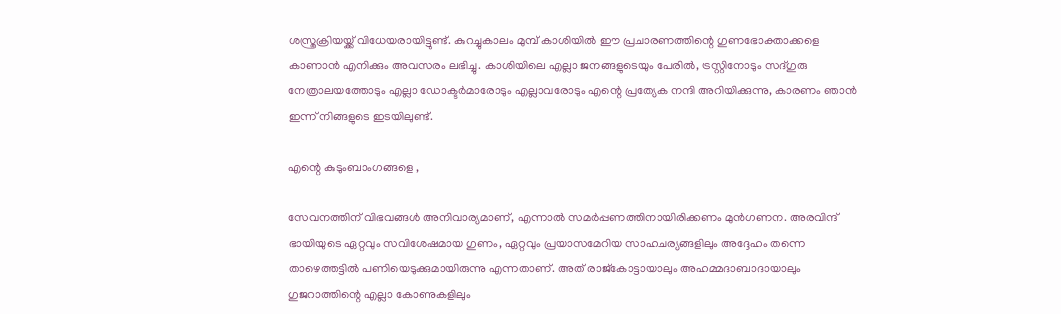ശസ്ത്രക്രിയയ്ക്ക് വിധേയരായിട്ടുണ്ട്. കുറച്ചുകാലം മുമ്പ് കാശിയിൽ ഈ പ്രചാരണത്തിന്റെ ഗുണഭോക്താക്കളെ കാണാൻ എനിക്കും അവസരം ലഭിച്ചു. കാശിയിലെ എല്ലാ ജനങ്ങളുടെയും പേരിൽ, ട്രസ്റ്റിനോടും സദ്ഗുരു നേത്രാലയത്തോടും എല്ലാ ഡോക്ടർമാരോടും എല്ലാവരോടും എന്റെ പ്രത്യേക നന്ദി അറിയിക്കുന്നു, കാരണം ഞാൻ ഇന്ന് നിങ്ങളുടെ ഇടയിലുണ്ട്.

എന്റെ കുടുംബാംഗങ്ങളെ ,

സേവനത്തിന് വിഭവങ്ങൾ അനിവാര്യമാണ്, എന്നാൽ സമർപ്പണത്തിനായിരിക്കണം മുൻഗണന. അരവിന്ദ് ഭായിയുടെ ഏറ്റവും സവിശേഷമായ ഗുണം, ഏറ്റവും പ്രയാസമേറിയ സാഹചര്യങ്ങളിലും അദ്ദേഹം തന്നെ താഴെത്തട്ടിൽ പണിയെടുക്കുമായിരുന്നു എന്നതാണ്. അത് രാജ്‌കോട്ടായാലും അഹമ്മദാബാദായാലും ഗുജറാത്തിന്റെ എല്ലാ കോണുകളിലും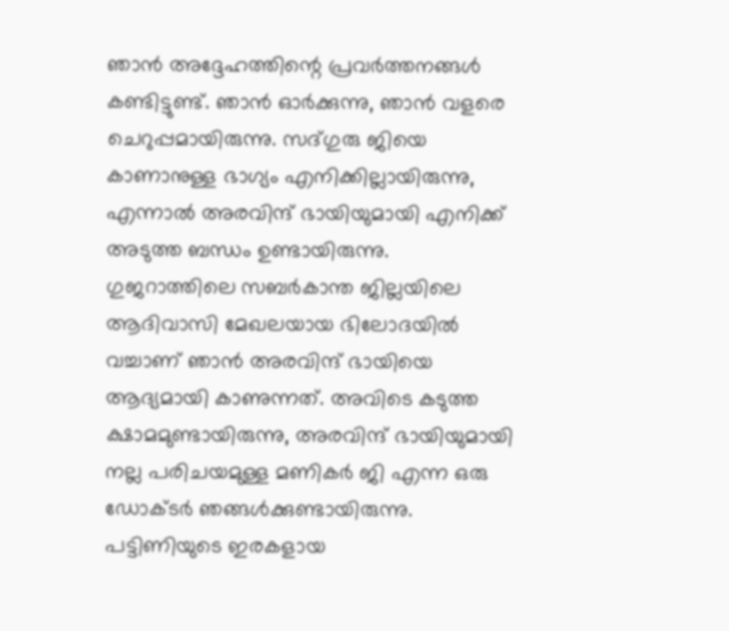ഞാൻ അദ്ദേഹത്തിന്റെ പ്രവർത്തനങ്ങൾ കണ്ടിട്ടുണ്ട്. ഞാൻ ഓർക്കുന്നു, ഞാൻ വളരെ ചെറുപ്പമായിരുന്നു. സദ്ഗുരു ജിയെ കാണാനുള്ള ഭാഗ്യം എനിക്കില്ലായിരുന്നു, എന്നാൽ അരവിന്ദ് ഭായിയുമായി എനിക്ക് അടുത്ത ബന്ധം ഉണ്ടായിരുന്നു. ഗുജറാത്തിലെ സബർകാന്ത ജില്ലയിലെ ആദിവാസി മേഖലയായ ഭിലോദയിൽ വച്ചാണ് ഞാൻ അരവിന്ദ് ഭായിയെ ആദ്യമായി കാണുന്നത്. അവിടെ കടുത്ത ക്ഷാമമുണ്ടായിരുന്നു, അരവിന്ദ് ഭായിയുമായി നല്ല പരിചയമുള്ള മണികർ ജി എന്ന ഒരു ഡോക്ടർ ഞങ്ങൾക്കുണ്ടായിരുന്നു. പട്ടിണിയുടെ ഇരകളായ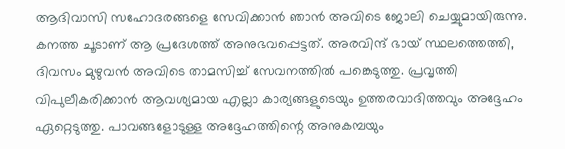ആദിവാസി സഹോദരങ്ങളെ സേവിക്കാൻ ഞാൻ അവിടെ ജോലി ചെയ്യുമായിരുന്നു. കനത്ത ചൂടാണ് ആ പ്രദേശത്ത് അനുഭവപ്പെട്ടത്. അരവിന്ദ് ഭായ് സ്ഥലത്തെത്തി, ദിവസം മുഴുവൻ അവിടെ താമസിച്ച് സേവനത്തിൽ പങ്കെടുത്തു. പ്രവൃത്തി വിപുലീകരിക്കാൻ ആവശ്യമായ എല്ലാ കാര്യങ്ങളുടെയും ഉത്തരവാദിത്തവും അദ്ദേഹം ഏറ്റെടുത്തു. പാവങ്ങളോടുള്ള അദ്ദേഹത്തിന്റെ അനുകമ്പയും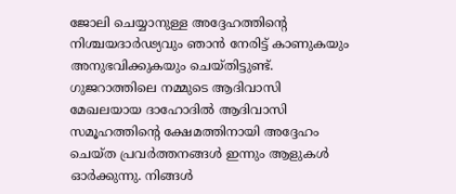ജോലി ചെയ്യാനുള്ള അദ്ദേഹത്തിന്റെ നിശ്ചയദാർഢ്യവും ഞാൻ നേരിട്ട് കാണുകയും അനുഭവിക്കുകയും ചെയ്തിട്ടുണ്ട്. ഗുജറാത്തിലെ നമ്മുടെ ആദിവാസി മേഖലയായ ദാഹോദിൽ ആദിവാസി സമൂഹത്തിന്റെ ക്ഷേമത്തിനായി അദ്ദേഹം ചെയ്ത പ്രവർത്തനങ്ങൾ ഇന്നും ആളുകൾ ഓർക്കുന്നു. നിങ്ങൾ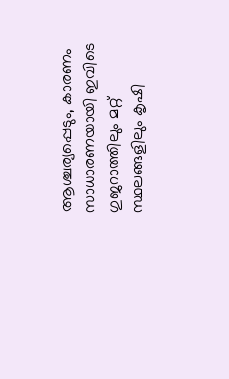ആശ്ചര്യപ്പെടും, കാരണം സാധാരണയായി ഇവിടെ ഗുജറാത്തിലും മറ്റ് സ്ഥലങ്ങളിലും കൃഷി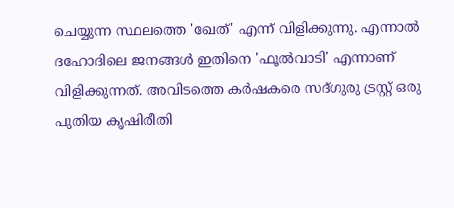ചെയ്യുന്ന സ്ഥലത്തെ 'ഖേത്' എന്ന് വിളിക്കുന്നു. എന്നാൽ ദഹോദിലെ ജനങ്ങൾ ഇതിനെ 'ഫൂൽവാടി' എന്നാണ് വിളിക്കുന്നത്. അവിടത്തെ കർഷകരെ സദ്ഗുരു ട്രസ്റ്റ് ഒരു പുതിയ കൃഷിരീതി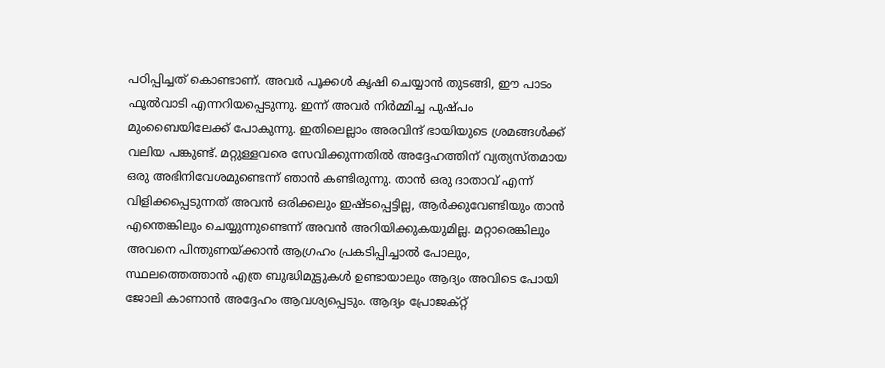പഠിപ്പിച്ചത് കൊണ്ടാണ്. അവർ പൂക്കൾ കൃഷി ചെയ്യാൻ തുടങ്ങി, ഈ പാടം ഫൂൽവാടി എന്നറിയപ്പെടുന്നു. ഇന്ന് അവർ നിർമ്മിച്ച പുഷ്പം മുംബൈയിലേക്ക് പോകുന്നു. ഇതിലെല്ലാം അരവിന്ദ് ഭായിയുടെ ശ്രമങ്ങൾക്ക് വലിയ പങ്കുണ്ട്. മറ്റുള്ളവരെ സേവിക്കുന്നതിൽ അദ്ദേഹത്തിന് വ്യത്യസ്തമായ ഒരു അഭിനിവേശമുണ്ടെന്ന് ഞാൻ കണ്ടിരുന്നു. താൻ ഒരു ദാതാവ് എന്ന് വിളിക്കപ്പെടുന്നത് അവൻ ഒരിക്കലും ഇഷ്ടപ്പെട്ടില്ല, ആർക്കുവേണ്ടിയും താൻ എന്തെങ്കിലും ചെയ്യുന്നുണ്ടെന്ന് അവൻ അറിയിക്കുകയുമില്ല. മറ്റാരെങ്കിലും അവനെ പിന്തുണയ്ക്കാൻ ആഗ്രഹം പ്രകടിപ്പിച്ചാൽ പോലും, സ്ഥലത്തെത്താൻ എത്ര ബുദ്ധിമുട്ടുകൾ ഉണ്ടായാലും ആദ്യം അവിടെ പോയി ജോലി കാണാൻ അദ്ദേഹം ആവശ്യപ്പെടും. ആദ്യം പ്രോജക്റ്റ്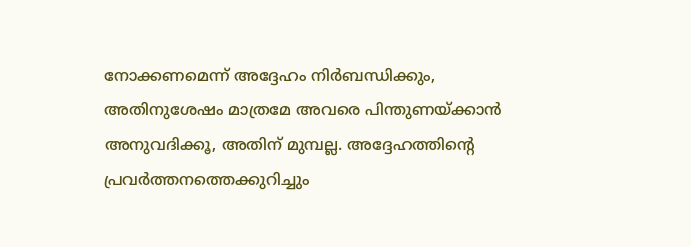നോക്കണമെന്ന് അദ്ദേഹം നിർബന്ധിക്കും, അതിനുശേഷം മാത്രമേ അവരെ പിന്തുണയ്ക്കാൻ അനുവദിക്കൂ, അതിന് മുമ്പല്ല. അദ്ദേഹത്തിന്റെ പ്രവർത്തനത്തെക്കുറിച്ചും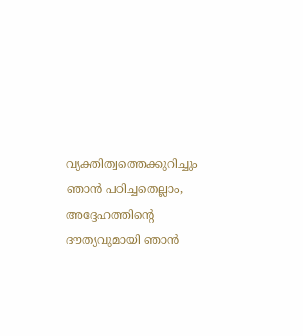വ്യക്തിത്വത്തെക്കുറിച്ചും ഞാൻ പഠിച്ചതെല്ലാം, അദ്ദേഹത്തിന്റെ ദൗത്യവുമായി ഞാൻ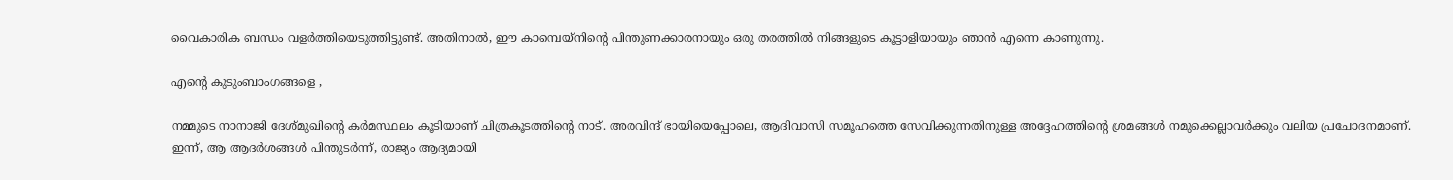വൈകാരിക ബന്ധം വളർത്തിയെടുത്തിട്ടുണ്ട്. അതിനാൽ, ഈ കാമ്പെയ്‌നിന്റെ പിന്തുണക്കാരനായും ഒരു തരത്തിൽ നിങ്ങളുടെ കൂട്ടാളിയായും ഞാൻ എന്നെ കാണുന്നു.

എന്റെ കുടുംബാംഗങ്ങളെ ,

നമ്മുടെ നാനാജി ദേശ്മുഖിന്റെ കർമസ്ഥലം കൂടിയാണ് ചിത്രകൂടത്തിന്റെ നാട്. അരവിന്ദ് ഭായിയെപ്പോലെ, ആദിവാസി സമൂഹത്തെ സേവിക്കുന്നതിനുള്ള അദ്ദേഹത്തിന്റെ ശ്രമങ്ങൾ നമുക്കെല്ലാവർക്കും വലിയ പ്രചോദനമാണ്. ഇന്ന്, ആ ആദർശങ്ങൾ പിന്തുടർന്ന്, രാജ്യം ആദ്യമായി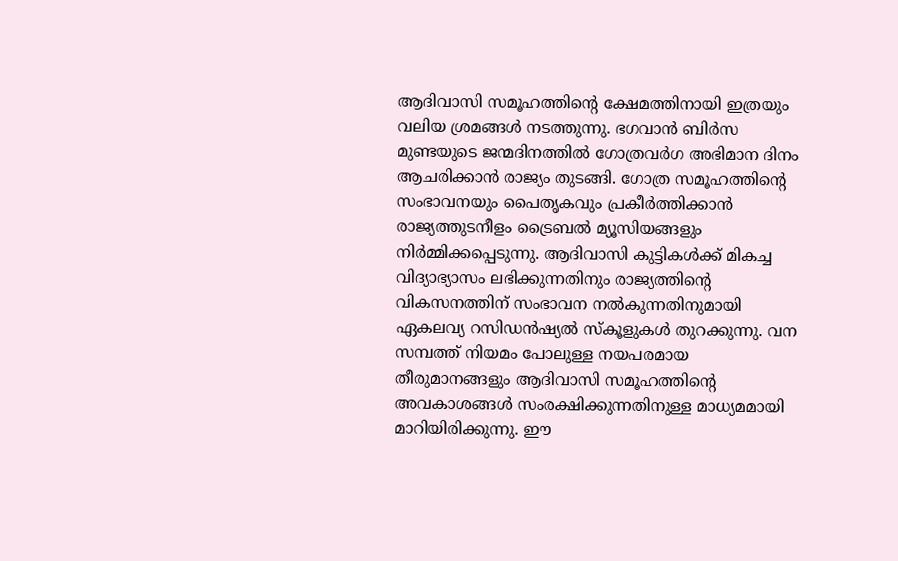ആദിവാസി സമൂഹത്തിന്റെ ക്ഷേമത്തിനായി ഇത്രയും വലിയ ശ്രമങ്ങൾ നടത്തുന്നു. ഭഗവാൻ ബിർസ മുണ്ടയുടെ ജന്മദിനത്തിൽ ഗോത്രവർഗ അഭിമാന ദിനം ആചരിക്കാൻ രാജ്യം തുടങ്ങി. ഗോത്ര സമൂഹത്തിന്റെ സംഭാവനയും പൈതൃകവും പ്രകീർത്തിക്കാൻ രാജ്യത്തുടനീളം ട്രൈബൽ മ്യൂസിയങ്ങളും നിർമ്മിക്കപ്പെടുന്നു. ആദിവാസി കുട്ടികൾക്ക് മികച്ച വിദ്യാഭ്യാസം ലഭിക്കുന്നതിനും രാജ്യത്തിന്റെ വികസനത്തിന് സംഭാവന നൽകുന്നതിനുമായി ഏകലവ്യ റസിഡൻഷ്യൽ സ്കൂളുകൾ തുറക്കുന്നു. വന സമ്പത്ത് നിയമം പോലുള്ള നയപരമായ തീരുമാനങ്ങളും ആദിവാസി സമൂഹത്തിന്റെ അവകാശങ്ങൾ സംരക്ഷിക്കുന്നതിനുള്ള മാധ്യമമായി മാറിയിരിക്കുന്നു. ഈ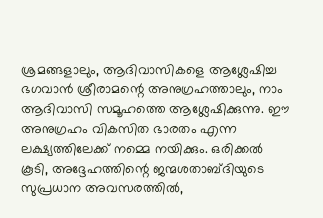ശ്രമങ്ങളാലും, ആദിവാസികളെ ആശ്ലേഷിച്ച ഭഗവാൻ ശ്രീരാമന്റെ അനുഗ്രഹത്താലും, നാം ആദിവാസി സമൂഹത്തെ ആശ്ലേഷിക്കുന്നു. ഈ അനുഗ്രഹം വികസിത ഭാരതം എന്ന ലക്ഷ്യത്തിലേക്ക് നമ്മെ നയിക്കും. ഒരിക്കൽ കൂടി, അദ്ദേഹത്തിന്റെ ജന്മശതാബ്ദിയുടെ സുപ്രധാന അവസരത്തിൽ,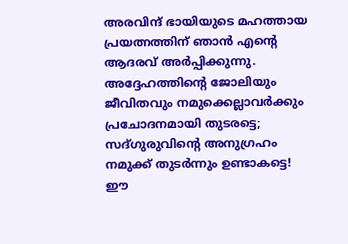അരവിന്ദ് ഭായിയുടെ മഹത്തായ പ്രയത്നത്തിന് ഞാൻ എന്റെ ആദരവ് അർപ്പിക്കുന്നു. അദ്ദേഹത്തിന്റെ ജോലിയും ജീവിതവും നമുക്കെല്ലാവർക്കും പ്രചോദനമായി തുടരട്ടെ; സദ്ഗുരുവിന്റെ അനുഗ്രഹം നമുക്ക് തുടർന്നും ഉണ്ടാകട്ടെ! ഈ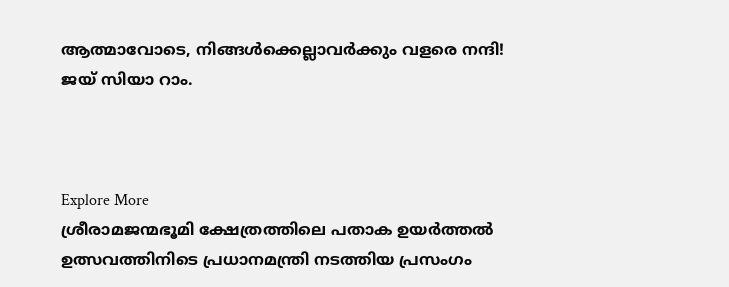ആത്മാവോടെ, നിങ്ങൾക്കെല്ലാവർക്കും വളരെ നന്ദി! ജയ് സിയാ റാം.



Explore More
ശ്രീരാമജന്മഭൂമി ക്ഷേത്രത്തിലെ പതാക ഉയർത്തൽ ഉത്സവത്തിനിടെ പ്രധാനമന്ത്രി നടത്തിയ പ്രസംഗം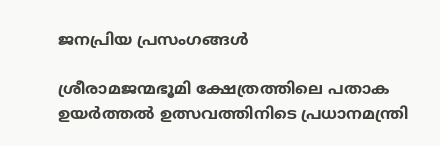ജനപ്രിയ പ്രസംഗങ്ങൾ

ശ്രീരാമജന്മഭൂമി ക്ഷേത്രത്തിലെ പതാക ഉയർത്തൽ ഉത്സവത്തിനിടെ പ്രധാനമന്ത്രി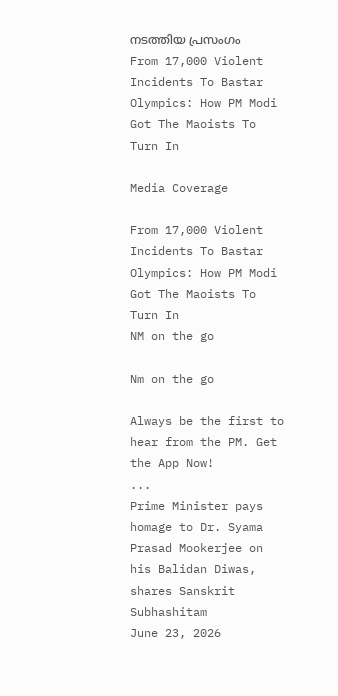നടത്തിയ പ്രസംഗം
From 17,000 Violent Incidents To Bastar Olympics: How PM Modi Got The Maoists To Turn In

Media Coverage

From 17,000 Violent Incidents To Bastar Olympics: How PM Modi Got The Maoists To Turn In
NM on the go

Nm on the go

Always be the first to hear from the PM. Get the App Now!
...
Prime Minister pays homage to Dr. Syama Prasad Mookerjee on his Balidan Diwas, shares Sanskrit Subhashitam
June 23, 2026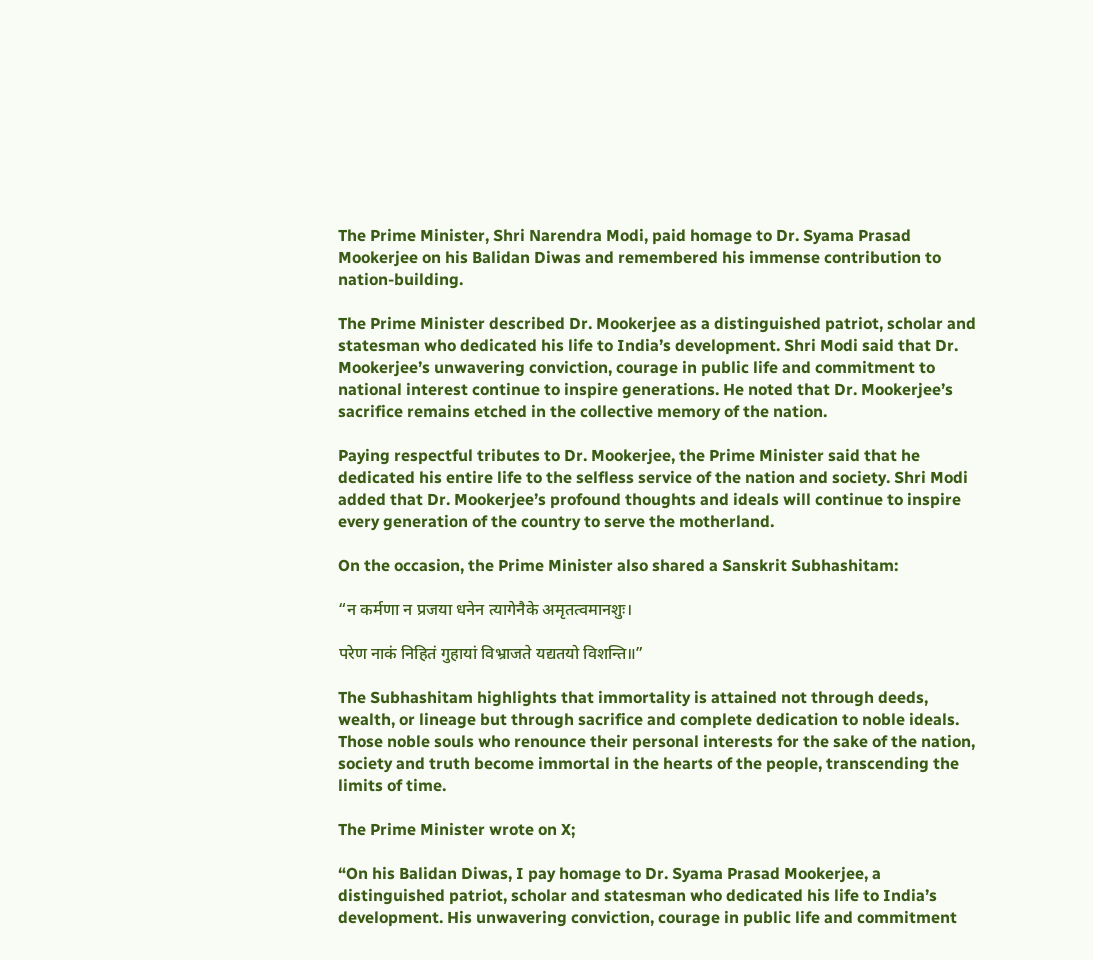The Prime Minister, Shri Narendra Modi, paid homage to Dr. Syama Prasad Mookerjee on his Balidan Diwas and remembered his immense contribution to nation-building.

The Prime Minister described Dr. Mookerjee as a distinguished patriot, scholar and statesman who dedicated his life to India’s development. Shri Modi said that Dr. Mookerjee’s unwavering conviction, courage in public life and commitment to national interest continue to inspire generations. He noted that Dr. Mookerjee’s sacrifice remains etched in the collective memory of the nation.

Paying respectful tributes to Dr. Mookerjee, the Prime Minister said that he dedicated his entire life to the selfless service of the nation and society. Shri Modi added that Dr. Mookerjee’s profound thoughts and ideals will continue to inspire every generation of the country to serve the motherland.

On the occasion, the Prime Minister also shared a Sanskrit Subhashitam:

“न कर्मणा न प्रजया धनेन त्यागेनैके अमृतत्वमानशुः।

परेण नाकं निहितं गुहायां विभ्राजते यद्यतयो विशन्ति॥”

The Subhashitam highlights that immortality is attained not through deeds, wealth, or lineage but through sacrifice and complete dedication to noble ideals. Those noble souls who renounce their personal interests for the sake of the nation, society and truth become immortal in the hearts of the people, transcending the limits of time.

The Prime Minister wrote on X;

“On his Balidan Diwas, I pay homage to Dr. Syama Prasad Mookerjee, a distinguished patriot, scholar and statesman who dedicated his life to India’s development. His unwavering conviction, courage in public life and commitment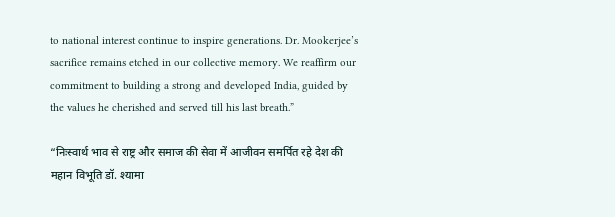to national interest continue to inspire generations. Dr. Mookerjee’s sacrifice remains etched in our collective memory. We reaffirm our commitment to building a strong and developed India, guided by the values he cherished and served till his last breath.”

“निःस्वार्थ भाव से राष्ट्र और समाज की सेवा में आजीवन समर्पित रहे देश की महान विभूति डॉ. श्यामा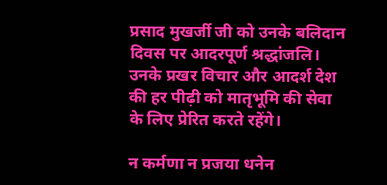प्रसाद मुखर्जी जी को उनके बलिदान दिवस पर आदरपूर्ण श्रद्धांजलि। उनके प्रखर विचार और आदर्श देश की हर पीढ़ी को मातृभूमि की सेवा के लिए प्रेरित करते रहेंगे।

न कर्मणा न प्रजया धनेन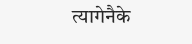त्यागेनैके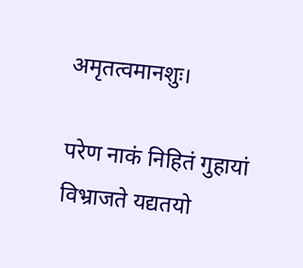अमृतत्वमानशुः।

परेण नाकं निहितं गुहायां विभ्राजते यद्यतयो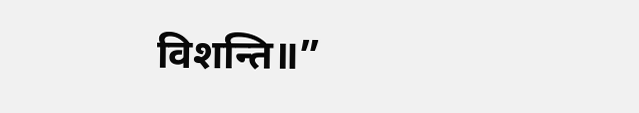विशन्ति॥”